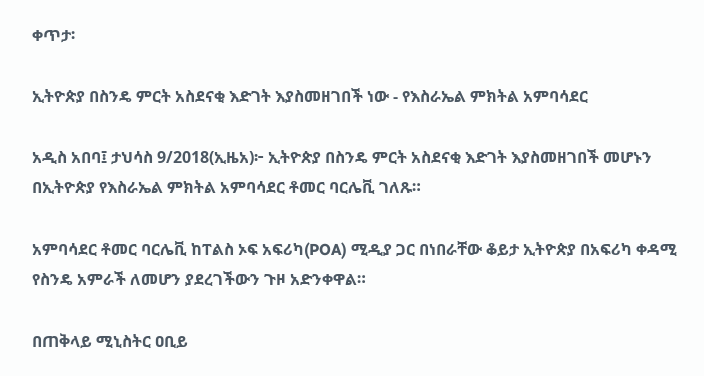ቀጥታ፡

ኢትዮጵያ በስንዴ ምርት አስደናቂ እድገት እያስመዘገበች ነው - የእስራኤል ምክትል አምባሳደር

አዲስ አበባ፤ ታህሳስ 9/2018(ኢዜአ)፦ ኢትዮጵያ በስንዴ ምርት አስደናቂ እድገት እያስመዘገበች መሆኑን በኢትዮጵያ የእስራኤል ምክትል አምባሳደር ቶመር ባርሌቪ ገለጹ።

አምባሳደር ቶመር ባርሌቪ ከፐልስ ኦፍ አፍሪካ(POA) ሚዲያ ጋር በነበራቸው ቆይታ ኢትዮጵያ በአፍሪካ ቀዳሚ የስንዴ አምራች ለመሆን ያደረገችውን ጉዞ አድንቀዋል።

በጠቅላይ ሚኒስትር ዐቢይ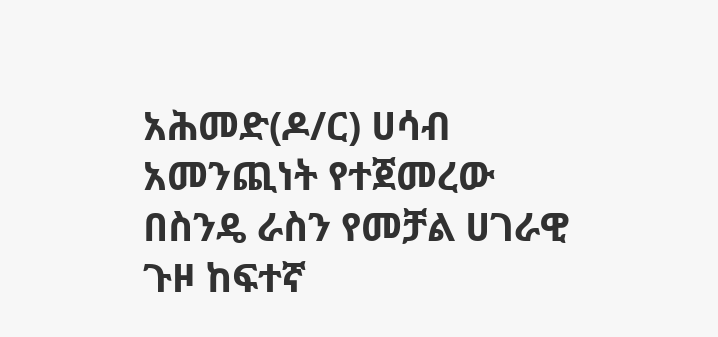አሕመድ(ዶ/ር) ሀሳብ አመንጪነት የተጀመረው በስንዴ ራስን የመቻል ሀገራዊ ጉዞ ከፍተኛ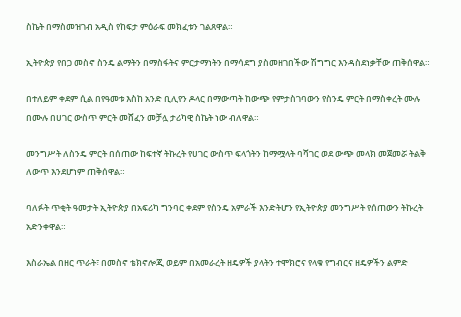ስኬት በማስመዝገብ አዲስ የከፍታ ምዕራፍ መክፈቱን ገልጸዋል።

ኢትዮጵያ የበጋ መስኖ ስንዴ ልማትን በማስፋትና ምርታማነትን በማሳደግ ያስመዘገበችው ሽግግር እንዳስደነቃቸው ጠቅሰዋል።

በተለይም ቀደም ሲል በየዓመቱ እስከ አንድ ቢሊየን ዶላር በማውጣት ከውጭ የምታስገባውን የስንዴ ምርት በማስቀረት ሙሉ በሙሉ በሀገር ውስጥ ምርት መሸፈን መቻሏ ታሪካዊ ስኬት ነው ብለዋል።

መንግሥት ለስንዴ ምርት በሰጠው ከፍተኛ ትኩረት የሀገር ውስጥ ፍላጎትን ከማሟላት ባሻገር ወደ ውጭ መላክ መጀመሯ ትልቅ ለውጥ እንደሆነም ጠቅሰዋል።

ባለፉት ጥቂት ዓመታት ኢትዮጵያ በአፍሪካ ግንባር ቀደም የስንዴ አምራች እንድትሆን የኢትዮጵያ መንግሥት የሰጠውን ትኩረት አድንቀዋል።

እስራኤል በዘር ጥራት፣ በመስኖ ቴክኖሎጂ ወይም በአመራረት ዘዴዎች ያላትን ተሞክሮና የላቁ የግብርና ዘዴዎችን ልምድ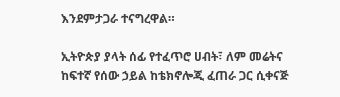እንደምታጋራ ተናግረዋል።

ኢትዮጵያ ያላት ሰፊ የተፈጥሮ ሀብት፣ ለም መሬትና ከፍተኛ የሰው ኃይል ከቴክኖሎጂ ፈጠራ ጋር ሲቀናጅ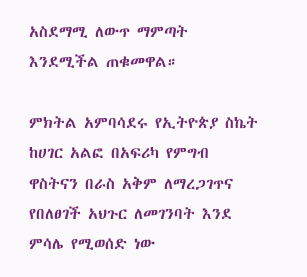አስደማሚ ለውጥ ማምጣት እንደሚችል ጠቁመዋል።

ምክትል አምባሳደሩ የኢትዮጵያ ስኬት ከሀገር አልፎ በአፍሪካ የምግብ ዋስትናን በራስ አቅም ለማረጋገጥና የበለፀገች አህጉር ለመገንባት እንደ ምሳሌ የሚወሰድ ነው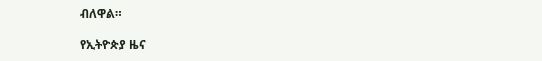ብለዋል።

የኢትዮጵያ ዜና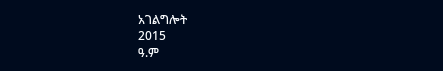አገልግሎት
2015
ዓ.ም